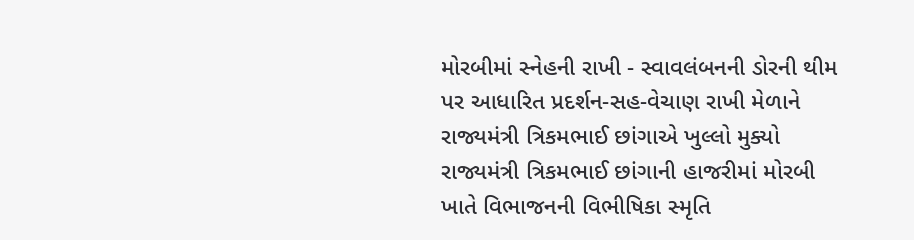મોરબીમાં સ્નેહની રાખી - સ્વાવલંબનની ડોરની થીમ પર આધારિત પ્રદર્શન-સહ-વેચાણ રાખી મેળાને રાજ્યમંત્રી ત્રિકમભાઈ છાંગાએ ખુલ્લો મુક્યો રાજ્યમંત્રી ત્રિકમભાઈ છાંગાની હાજરીમાં મોરબી ખાતે વિભાજનની વિભીષિકા સ્મૃતિ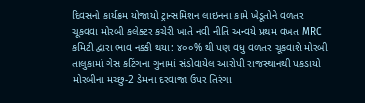દિવસનો કાર્યક્રમ યોજાયો ટ્રાન્સમિશન લાઇનના કામે ખેડૂતોને વળતર ચૂકવવા મોરબી કલેક્ટર કચેરી ખાતે નવી નીતિ અન્વયે પ્રથમ વખત MRC કમિટી દ્વારા ભાવ નક્કી થયા: ૪૦૦% થી પણ વધુ વળતર ચૂકવાશે મોરબી તાલુકામાં ગેસ કટિંગના ગુનામાં સંડોવાયેલ આરોપી રાજસ્થાનથી પકડાયો મોરબીના મચ્છુ-2 ડેમના દરવાજા ઉપર તિરંગા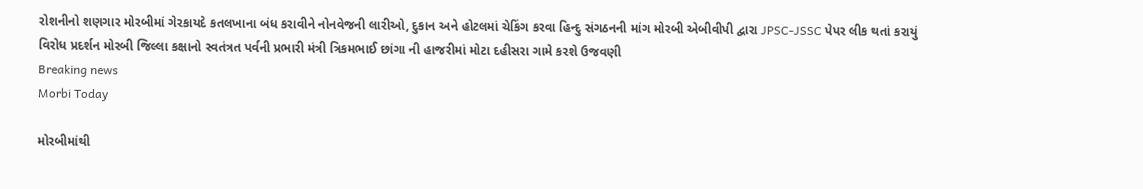રોશનીનો શણગાર મોરબીમાં ગેરકાયદે કતલખાના બંધ કરાવીને નોનવેજની લારીઓ, દુકાન અને હોટલમાં ચેકિંગ કરવા હિન્દુ સંગઠનની માંગ મોરબી એબીવીપી દ્વારા JPSC-JSSC પેપર લીક થતાં કરાયું વિરોધ પ્રદર્શન મોરબી જિલ્લા કક્ષાનો સ્વતંત્રત પર્વની પ્રભારી મંત્રી ત્રિકમભાઈ છાંગા ની હાજરીમાં મોટા દહીસરા ગામે કરશે ઉજવણી
Breaking news
Morbi Today

મોરબીમાંથી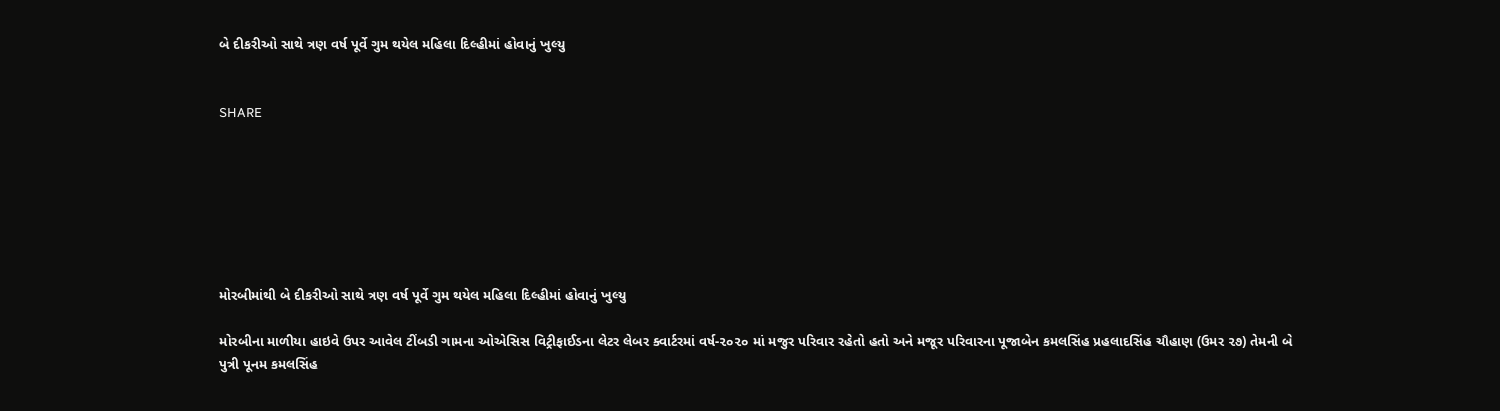બે દીકરીઓ સાથે ત્રણ વર્ષ પૂર્વે ગુમ થયેલ મહિલા દિલ્હીમાં હોવાનું ખુલ્યુ


SHARE







મોરબીમાંથી બે દીકરીઓ સાથે ત્રણ વર્ષ પૂર્વે ગુમ થયેલ મહિલા દિલ્હીમાં હોવાનું ખુલ્યુ

મોરબીના માળીયા હાઇવે ઉપર આવેલ ટીંબડી ગામના ઓએસિસ વિટ્રીફાઈડના લેટર લેબર ક્વાર્ટરમાં વર્ષ-૨૦૨૦ માં મજુર પરિવાર રહેતો હતો અને મજૂર પરિવારના પૂજાબેન કમલસિંહ પ્રહલાદસિંહ ચૌહાણ (ઉમર ૨૭) તેમની બે પુત્રી પૂનમ કમલસિંહ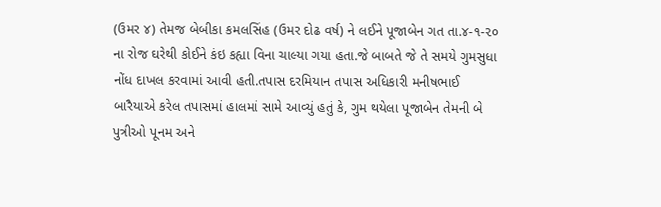(ઉમર ૪) તેમજ બેબીકા કમલસિંહ (ઉમર દોઢ વર્ષ) ને લઈને પૂજાબેન ગત તા.૪-૧-૨૦ ના રોજ ઘરેથી કોઈને કંઇ કહ્યા વિના ચાલ્યા ગયા હતા.જે બાબતે જે તે સમયે ગુમસુધા નોંધ દાખલ કરવામાં આવી હતી.તપાસ દરમિયાન તપાસ અધિકારી મનીષભાઈ બારૈયાએ કરેલ તપાસમાં હાલમાં સામે આવ્યું હતું કે, ગુમ થયેલા પૂજાબેન તેમની બે પુત્રીઓ પૂનમ અને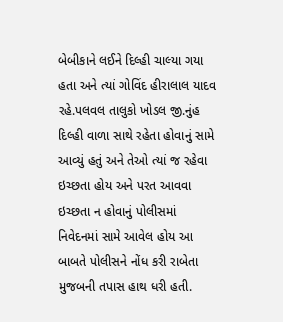બેબીકાને લઈને દિલ્હી ચાલ્યા ગયા હતા અને ત્યાં ગોવિંદ હીરાલાલ યાદવ રહે.પલવલ તાલુકો ખોડલ જી.નુંહ દિલ્હી વાળા સાથે રહેતા હોવાનું સામે આવ્યું હતું અને તેઓ ત્યાં જ રહેવા ઇચ્છતા હોય અને પરત આવવા ઇચ્છતા ન હોવાનું પોલીસમાં નિવેદનમાં સામે આવેલ હોય આ બાબતે પોલીસને નોંધ કરી રાબેતા મુજબની તપાસ હાથ ધરી હતી.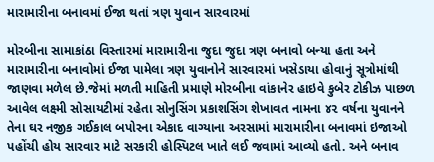મારામારીના બનાવમાં ઈજા થતાં ત્રણ યુવાન સારવારમાં

મોરબીના સામાકાંઠા વિસ્તારમાં મારામારીના જુદા જુદા ત્રણ બનાવો બન્યા હતા અને મારામારીના બનાવોમાં ઈજા પામેલા ત્રણ યુવાનોને સારવારમાં ખસેડાયા હોવાનું સૂત્રોમાંથી જાણવા મળેલ છે.જેમાં મળતી માહિતી પ્રમાણે મોરબીના વાંકાનેર હાઇવે કુબેર ટોકીઝ પાછળ આવેલ લક્ષ્મી સોસાયટીમાં રહેતા સોનુસિંગ પ્રકાશસિંગ શેખાવત નામના ૪૨ વર્ષના યુવાનને તેના ઘર નજીક ગઈકાલ બપોરના એકાદ વાગ્યાના અરસામાં મારામારીના બનાવમાં ઇજાઓ પહોંચી હોય સારવાર માટે સરકારી હોસ્પિટલ ખાતે લઈ જવામાં આવ્યો હતો. અને બનાવ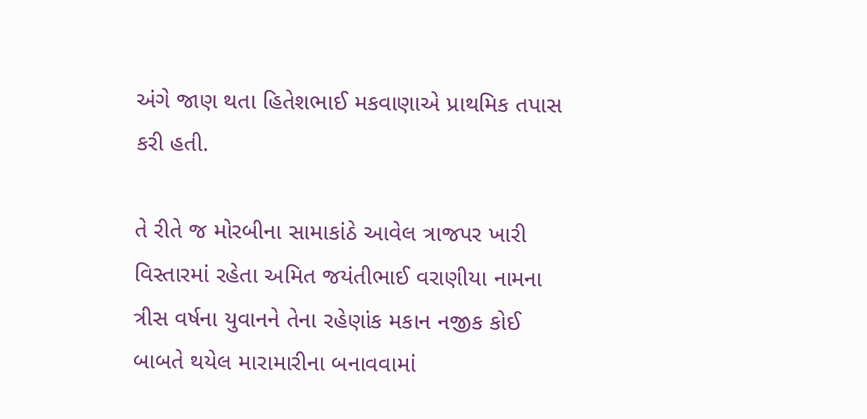અંગે જાણ થતા હિતેશભાઈ મકવાણાએ પ્રાથમિક તપાસ કરી હતી.

તે રીતે જ મોરબીના સામાકાંઠે આવેલ ત્રાજપર ખારી વિસ્તારમાં રહેતા અમિત જયંતીભાઈ વરાણીયા નામના ત્રીસ વર્ષના યુવાનને તેના રહેણાંક મકાન નજીક કોઈ બાબતે થયેલ મારામારીના બનાવવામાં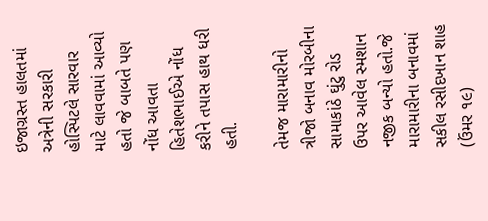ઇજાગ્રસ્ત હાલતમાં અત્રેની સરકારી હોસ્પિટલે સારવાર માટે લાવવામાં આવ્યો હતો જે બાબતે પણ નોંધ આવતા હિતેશભાઈએ નોંધ કરીને તપાસ હાથ ધરી હતી.

તેમજ મારામારીનો ત્રીજો બનાવ મોરબીના સામાકાંઠે ઘુંટુ રોડ ઉપર આવેલ સ્મશાન નજીક બન્યો હતો.જે મારામારીના બનાવમાં સકીલ રસીદખાન શાહ (ઉંમર ૧૯)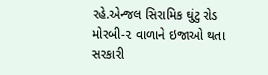રહે.એન્જલ સિરામિક ઘુંટુ રોડ મોરબી-૨ વાળાને ઇજાઓ થતા સરકારી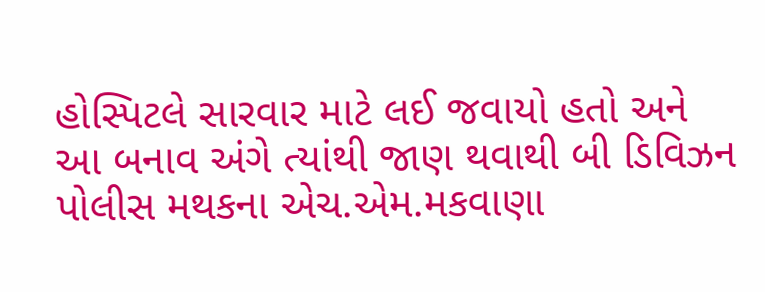હોસ્પિટલે સારવાર માટે લઈ જવાયો હતો અને આ બનાવ અંગે ત્યાંથી જાણ થવાથી બી ડિવિઝન પોલીસ મથકના એચ.એમ.મકવાણા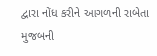દ્વારા નોંધ કરીને આગળની રાબેતા મુજબની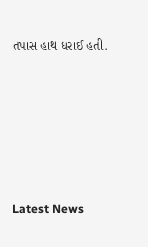તપાસ હાથ ધરાઈ હતી.






Latest News